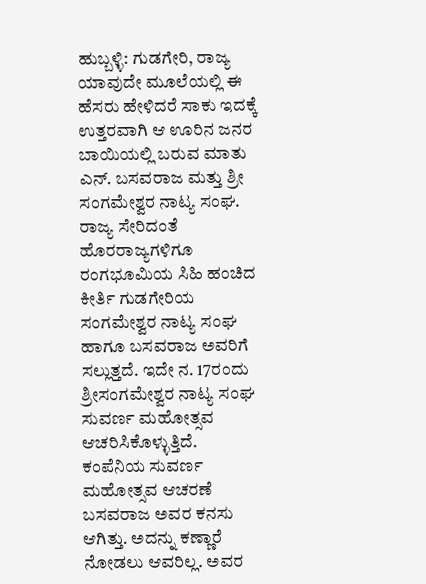ಹುಬ್ಬಳ್ಳಿ: ಗುಡಗೇರಿ, ರಾಜ್ಯ ಯಾವುದೇ ಮೂಲೆಯಲ್ಲಿ ಈ ಹೆಸರು ಹೇಳಿದರೆ ಸಾಕು ಇದಕ್ಕೆ ಉತ್ತರವಾಗಿ ಆ ಊರಿನ ಜನರ ಬಾಯಿಯಲ್ಲಿ ಬರುವ ಮಾತು ಎನ್. ಬಸವರಾಜ ಮತ್ತು ಶ್ರೀ ಸಂಗಮೇಶ್ವರ ನಾಟ್ಯ ಸಂಘ. ರಾಜ್ಯ ಸೇರಿದಂತೆ ಹೊರರಾಜ್ಯಗಳಿಗೂ ರಂಗಭೂಮಿಯ ಸಿಹಿ ಹಂಚಿದ ಕೀರ್ತಿ ಗುಡಗೇರಿಯ ಸಂಗಮೇಶ್ವರ ನಾಟ್ಯ ಸಂಘ ಹಾಗೂ ಬಸವರಾಜ ಅವರಿಗೆ ಸಲ್ಲುತ್ತದೆ. ಇದೇ ನ. 17ರಂದು ಶ್ರೀಸಂಗಮೇಶ್ವರ ನಾಟ್ಯ ಸಂಘ ಸುವರ್ಣ ಮಹೋತ್ಸವ ಆಚರಿಸಿಕೊಳ್ಳುತ್ತಿದೆ.
ಕಂಪೆನಿಯ ಸುವರ್ಣ ಮಹೋತ್ಸವ ಆಚರಣೆ ಬಸವರಾಜ ಅವರ ಕನಸು ಆಗಿತ್ತು. ಅದನ್ನು ಕಣ್ಣಾರೆ ನೋಡಲು ಆವರಿಲ್ಲ. ಅವರ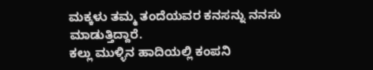ಮಕ್ಕಳು ತಮ್ಮ ತಂದೆಯವರ ಕನಸನ್ನು ನನಸು ಮಾಡುತ್ತಿದ್ದಾರೆ.
ಕಲ್ಲು ಮುಳ್ಳಿನ ಹಾದಿಯಲ್ಲಿ ಕಂಪನಿ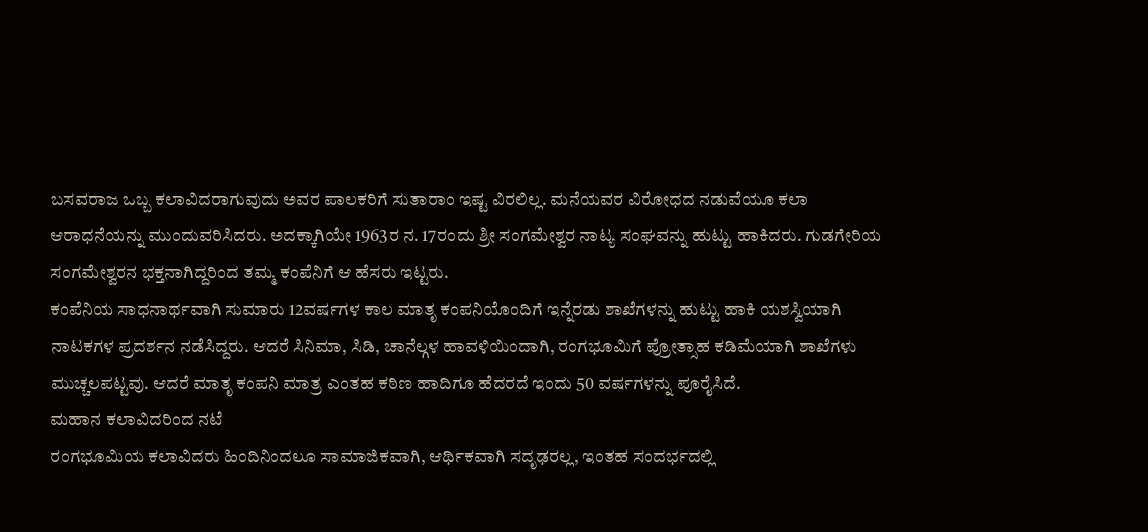ಬಸವರಾಜ ಒಬ್ಬ ಕಲಾವಿದರಾಗುವುದು ಅವರ ಪಾಲಕರಿಗೆ ಸುತಾರಾಂ ಇಷ್ಟ ವಿರಲಿಲ್ಲ. ಮನೆಯವರ ವಿರೋಧದ ನಡುವೆಯೂ ಕಲಾ ಆರಾಧನೆಯನ್ನು ಮುಂದುವರಿಸಿದರು. ಅದಕ್ಕಾಗಿಯೇ 1963ರ ನ. 17ರಂದು ಶ್ರೀ ಸಂಗಮೇಶ್ವರ ನಾಟ್ಯ ಸಂಘವನ್ನು ಹುಟ್ಟು ಹಾಕಿದರು. ಗುಡಗೇರಿಯ ಸಂಗಮೇಶ್ವರನ ಭಕ್ತನಾಗಿದ್ದರಿಂದ ತಮ್ಮ ಕಂಪೆನಿಗೆ ಆ ಹೆಸರು ಇಟ್ಟರು.
ಕಂಪೆನಿಯ ಸಾಧನಾರ್ಥವಾಗಿ ಸುಮಾರು 12ವರ್ಷಗಳ ಕಾಲ ಮಾತೃ ಕಂಪನಿಯೊಂದಿಗೆ ಇನ್ನೆರಡು ಶಾಖೆಗಳನ್ನು ಹುಟ್ಟು ಹಾಕಿ ಯಶಸ್ವಿಯಾಗಿ ನಾಟಕಗಳ ಪ್ರದರ್ಶನ ನಡೆಸಿದ್ದರು. ಆದರೆ ಸಿನಿಮಾ, ಸಿಡಿ, ಚಾನೆಲ್ಗಳ ಹಾವಳಿಯಿಂದಾಗಿ, ರಂಗಭೂಮಿಗೆ ಪ್ರೋತ್ಸಾಹ ಕಡಿಮೆಯಾಗಿ ಶಾಖೆಗಳು ಮುಚ್ಚಲಪಟ್ಟವು. ಆದರೆ ಮಾತೃ ಕಂಪನಿ ಮಾತ್ರ ಎಂತಹ ಕಠಿಣ ಹಾದಿಗೂ ಹೆದರದೆ ಇಂದು 50 ವರ್ಷಗಳನ್ನು ಪೂರೈಸಿದೆ.
ಮಹಾನ ಕಲಾವಿದರಿಂದ ನಟೆ
ರಂಗಭೂಮಿಯ ಕಲಾವಿದರು ಹಿಂದಿನಿಂದಲೂ ಸಾಮಾಜಿಕವಾಗಿ, ಆರ್ಥಿಕವಾಗಿ ಸದೃಢರಲ್ಲ, ಇಂತಹ ಸಂದರ್ಭದಲ್ಲಿ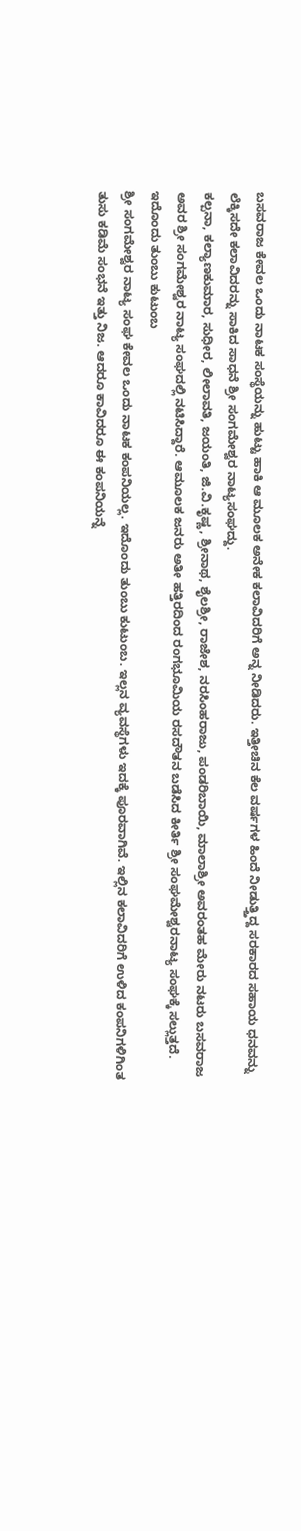ಬಸವರಾಜ ಕೇವಲ ಒಂದು ನಾಟಕ ಸಂಸ್ಥೆಯನ್ನು ಹುಟ್ಟು ಹಾಕಿ ಆ ಮೂಲಕ ಅನೇಕ ಕಲಾವಿದರಿಗೆ ಅನ್ನ ನೀಡಿದರು. ಇತ್ತೀಚಿನ ಕೆಲ ವರ್ಷಗಳ ಹಿಂದೆ ನೀಡುತ್ತ್ತಿದ್ದ ಸರಕಾರದ ಸಹಾಯ ಧನವನ್ನು ಲೆಕ್ಕಿಸದೇ ಕಲಾವಿದರನ್ನು ಸಾಕಿದ ಸಾಧನೆ ಶ್ರೀ ಸಂಗಮೇಶ್ವರ ನಾಟ್ಯಸಂಘದ್ದು.
ಕಲ್ಪನಾ, ಕಲ್ಯಾಣಕುಮಾರ, ಸುಧೀರ, ಲೀಲಾವತಿ, ಜಯಂತಿ, ಜಿ.ವಿ.ಕೃಷ್ಣ, ಶ್ರೀನಾಥ, ಶೈಲಶ್ರೀ, ರಾಜೇಶ, ನರಸಿಂಹರಾಜು, ಪಂಡರಿಬಾಯಿ, ಮಾಲಾಶ್ರೀ ಅವರಂತಹ ಮೇರು ನಟರು ಬಸವರಾಜ ಅವರ ಶ್ರೀ ಸಂಗಮೇಶ್ವರ ನಾಟ್ಯ ಸಂಘದಲ್ಲಿ ನಟಿಸಿದ್ದಾರೆ. ಆಮೂಲಕ ಜನರು ಅತೀ ಹತ್ತಿರದಿಂದ ರಂಗಭೂಮಿಯ ರಸದೌತನ ಬಡೆಸಿದ ಕೀರ್ತಿ ಶ್ರೀ ಸಂಘಮೇಶ್ವರನಾಟ್ಯ ಸಂಘಕ್ಕೆ ಸಲ್ಲುತ್ತದೆ.
ಇದೊಂದು ತುಂಬು ಕುಟುಂಬ
ಶ್ರೀ ಸಂಗಮೇಶ್ವರ ನಾಟ್ಯ ಸಂಘ ಕೇವಲ ಒಂದು ನಾಟಕ ಕಂಪನಿಯಲ್ಲ. ಇದೊಂದು ತುಂಬು ಕುಟುಂಬ. ಇಲ್ಲನ ವ್ಯವಸ್ಥೆಗಳು ಇದಕ್ಕೆ ಪೂರವಾಗಿವೆ. ಇಲ್ಲಿನ ಕಲಾವಿದರಿಗೆ ಉಳಿದ ಕಂಪನಿಗಳಿಗಿಂತ ತುಸು ಕಡಿಮೆ ಸಂಭನೆ ಇತ್ತು ನಿಜ. ಆದರೂ ಕಾವಿದರೂ ಈ ಕಂಪನಿಯನ್ನೆ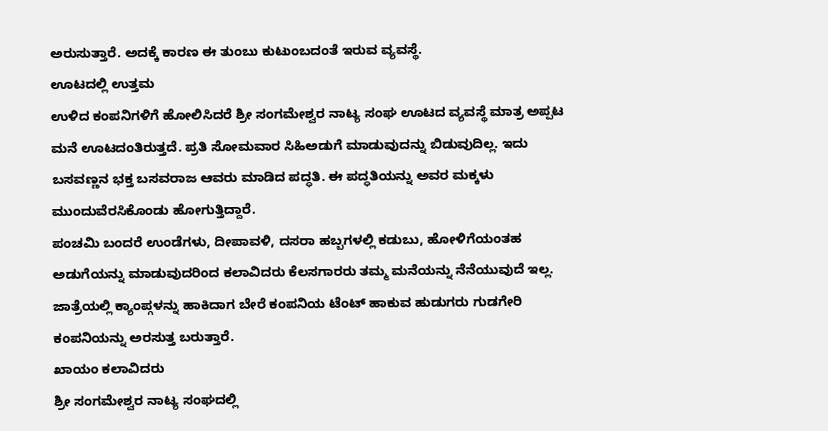ಅರುಸುತ್ತಾರೆ. ಅದಕ್ಕೆ ಕಾರಣ ಈ ತುಂಬು ಕುಟುಂಬದಂತೆ ಇರುವ ವ್ಯವಸ್ಥೆ.
ಊಟದಲ್ಲಿ ಉತ್ತಮ
ಉಳಿದ ಕಂಪನಿಗಳಿಗೆ ಹೋಲಿಸಿದರೆ ಶ್ರೀ ಸಂಗಮೇಶ್ವರ ನಾಟ್ಯ ಸಂಘ ಊಟದ ವ್ಯವಸ್ಥೆ ಮಾತ್ರ ಅಪ್ಪಟ ಮನೆ ಊಟದಂತಿರುತ್ತದೆ. ಪ್ರತಿ ಸೋಮವಾರ ಸಿಹಿಅಡುಗೆ ಮಾಡುವುದನ್ನು ಬಿಡುವುದಿಲ್ಲ. ಇದು ಬಸವಣ್ಣನ ಭಕ್ತ ಬಸವರಾಜ ಆವರು ಮಾಡಿದ ಪದ್ಧತಿ. ಈ ಪದ್ಧತಿಯನ್ನು ಅವರ ಮಕ್ಕಳು ಮುಂದುವೆರಸಿಕೊಂಡು ಹೋಗುತ್ತಿದ್ದಾರೆ.
ಪಂಚಮಿ ಬಂದರೆ ಉಂಡೆಗಳು, ದೀಪಾವಳಿ, ದಸರಾ ಹಬ್ಬಗಳಲ್ಲಿ ಕಡುಬು, ಹೋಳಿಗೆಯಂತಹ ಅಡುಗೆಯನ್ನು ಮಾಡುವುದರಿಂದ ಕಲಾವಿದರು ಕೆಲಸಗಾರರು ತಮ್ಮ ಮನೆಯನ್ನು ನೆನೆಯುವುದೆ ಇಲ್ಲ. ಜಾತ್ರೆಯಲ್ಲಿ ಕ್ಯಾಂಪ್ಗಳನ್ನು ಹಾಕಿದಾಗ ಬೇರೆ ಕಂಪನಿಯ ಟೆಂಟ್ ಹಾಕುವ ಹುಡುಗರು ಗುಡಗೇರಿ ಕಂಪನಿಯನ್ನು ಅರಸುತ್ತ ಬರುತ್ತಾರೆ.
ಖಾಯಂ ಕಲಾವಿದರು
ಶ್ರೀ ಸಂಗಮೇಶ್ವರ ನಾಟ್ಯ ಸಂಘದಲ್ಲಿ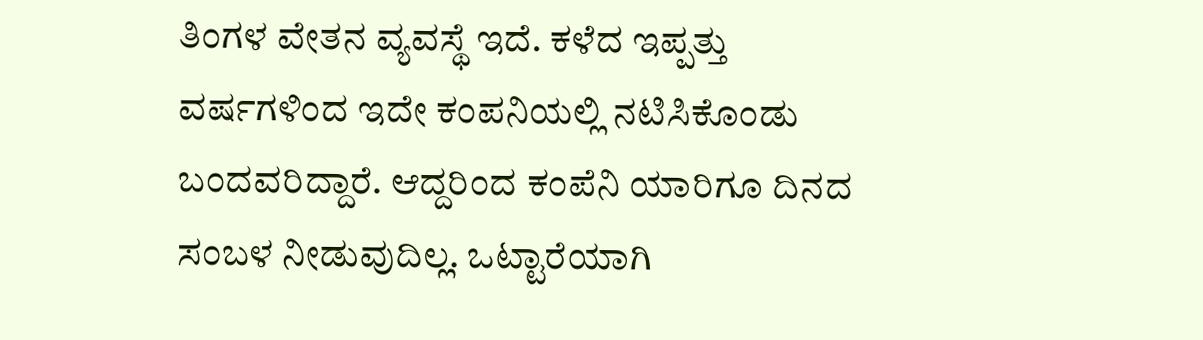ತಿಂಗಳ ವೇತನ ವ್ಯವಸ್ಥೆ ಇದೆ. ಕಳೆದ ಇಪ್ಪತ್ತು ವರ್ಷಗಳಿಂದ ಇದೇ ಕಂಪನಿಯಲ್ಲಿ ನಟಿಸಿಕೊಂಡು ಬಂದವರಿದ್ದಾರೆ. ಆದ್ದರಿಂದ ಕಂಪೆನಿ ಯಾರಿಗೂ ದಿನದ ಸಂಬಳ ನೀಡುವುದಿಲ್ಲ. ಒಟ್ಟಾರೆಯಾಗಿ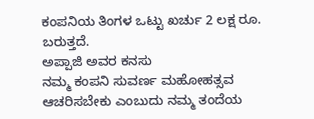ಕಂಪನಿಯ ತಿಂಗಳ ಒಟ್ಟು ಖರ್ಚು 2 ಲಕ್ಷ ರೂ. ಬರುತ್ತದೆ.
ಅಪ್ಪಾಜಿ ಅವರ ಕನಸು
ನಮ್ಮ ಕಂಪನಿ ಸುವರ್ಣ ಮಹೋಹತ್ಸವ ಆಚರಿಸಬೇಕು ಎಂಬುದು ನಮ್ಮ ತಂದೆಯ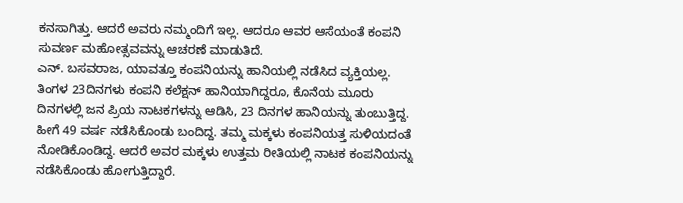ಕನಸಾಗಿತ್ತು. ಆದರೆ ಅವರು ನಮ್ಮಂದಿಗೆ ಇಲ್ಲ. ಆದರೂ ಆವರ ಆಸೆಯಂತೆ ಕಂಪನಿ ಸುವರ್ಣ ಮಹೋತ್ಸವವನ್ನು ಆಚರಣೆ ಮಾಡುತಿದೆ.
ಎನ್. ಬಸವರಾಜ, ಯಾವತ್ತೂ ಕಂಪನಿಯನ್ನು ಹಾನಿಯಲ್ಲಿ ನಡೆಸಿದ ವ್ಯಕ್ತಿಯಲ್ಲ. ತಿಂಗಳ 23ದಿನಗಳು ಕಂಪನಿ ಕಲೆಕ್ಷನ್ ಹಾನಿಯಾಗಿದ್ದರೂ, ಕೊನೆಯ ಮೂರು ದಿನಗಳಲ್ಲಿ ಜನ ಪ್ರಿಯ ನಾಟಕಗಳನ್ನು ಆಡಿಸಿ, 23 ದಿನಗಳ ಹಾನಿಯನ್ನು ತುಂಬುತ್ತಿದ್ದ. ಹೀಗೆ 49 ವರ್ಷ ನಡೆಸಿಕೊಂಡು ಬಂದಿದ್ದ. ತಮ್ಮ ಮಕ್ಕಳು ಕಂಪನಿಯತ್ತ ಸುಳಿಯದಂತೆ ನೋಡಿಕೊಂಡಿದ್ದ. ಆದರೆ ಅವರ ಮಕ್ಕಳು ಉತ್ತಮ ರೀತಿಯಲ್ಲಿ ನಾಟಕ ಕಂಪನಿಯನ್ನು ನಡೆಸಿಕೊಂಡು ಹೋಗುತ್ತಿದ್ದಾರೆ.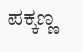ಪಕ್ಕಣ್ಣ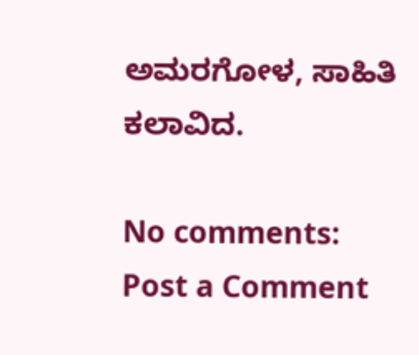ಅಮರಗೋಳ, ಸಾಹಿತಿ ಕಲಾವಿದ.

No comments:
Post a Comment